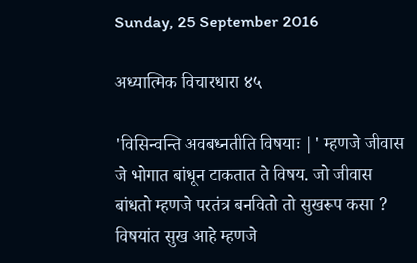Sunday, 25 September 2016

अध्यात्मिक विचारधारा ४५

'विसिन्वन्ति अवबध्नतीति विषयाः |' म्हणजे जीवास जे भोगात बांधून टाकतात ते विषय. जो जीवास बांधतो म्हणजे परतंत्र बनवितो तो सुखरूप कसा ? विषयांत सुख आहे म्हणजे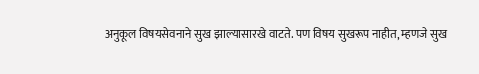अनुकूल विषयसेवनाने सुख झाल्यासारखे वाटते. पण विषय सुखरूप नाहीत, म्हणजे सुख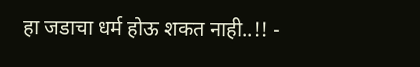हा जडाचा धर्म होऊ शकत नाही..!! -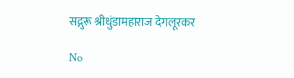सद्गुरू श्रीधुंडामहाराज देगलूरकर

No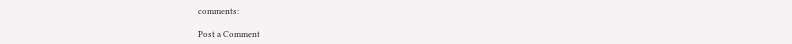comments:

Post a Comment